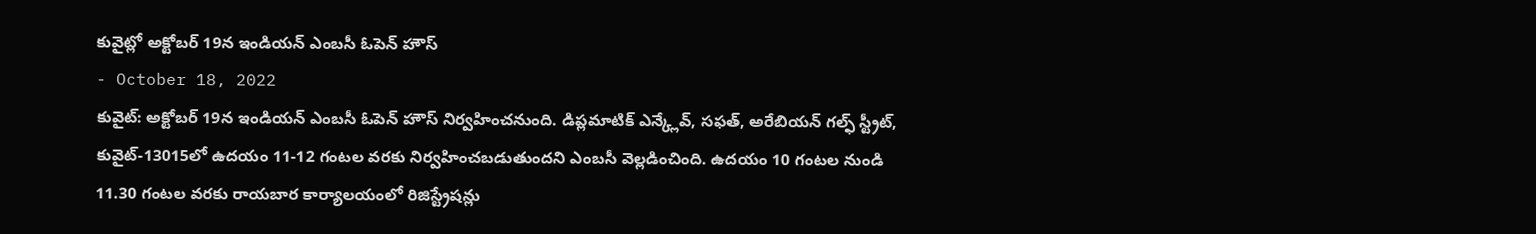కువైట్లో అక్టోబర్ 19న ఇండియన్ ఎంబసీ ఓపెన్ హౌస్
- October 18, 2022
కువైట్: అక్టోబర్ 19న ఇండియన్ ఎంబసీ ఓపెన్ హౌస్ నిర్వహించనుంది. డిప్లమాటిక్ ఎన్క్లేవ్, సఫత్, అరేబియన్ గల్ఫ్ స్ట్రీట్, కువైట్-13015లో ఉదయం 11-12 గంటల వరకు నిర్వహించబడుతుందని ఎంబసీ వెల్లడించింది. ఉదయం 10 గంటల నుండి 11.30 గంటల వరకు రాయబార కార్యాలయంలో రిజిస్ట్రేషన్లు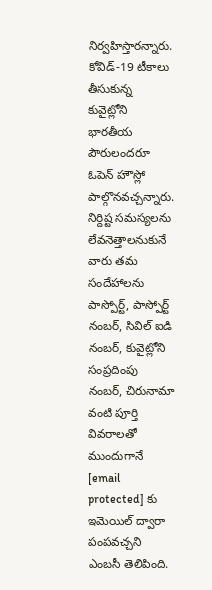నిర్వహిస్తారన్నారు. కోవిడ్-19 టీకాలు తీసుకున్న కువైట్లోని భారతీయ పౌరులందరూ ఓపెన్ హౌస్లో పాల్గొనవచ్చన్నారు. నిర్దిష్ట సమస్యలను లేవనెత్తాలనుకునే వారు తమ సందేహాలను పాస్పోర్ట్, పాస్పోర్ట్ నంబర్, సివిల్ ఐడి నంబర్, కువైట్లోని సంప్రదింపు నంబర్, చిరునామా వంటి పూర్తి వివరాలతో ముందుగానే [email protected] కు ఇమెయిల్ ద్వారా పంపవచ్చని ఎంబసీ తెలిపింది.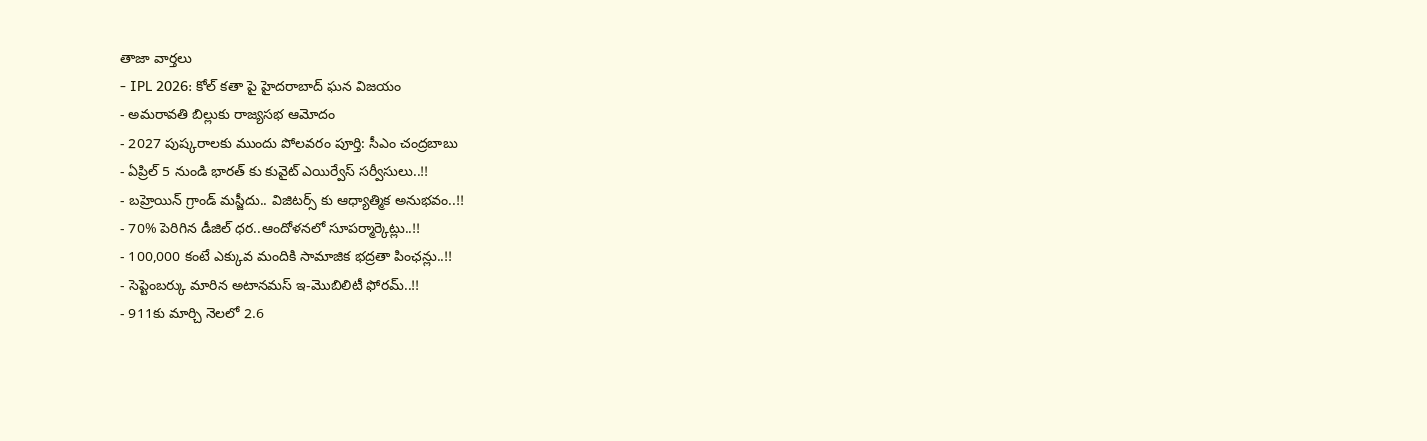తాజా వార్తలు
- IPL 2026: కోల్ కతా పై హైదరాబాద్ ఘన విజయం
- అమరావతి బిల్లుకు రాజ్యసభ ఆమోదం
- 2027 పుష్కరాలకు ముందు పోలవరం పూర్తి: సీఎం చంద్రబాబు
- ఏప్రిల్ 5 నుండి భారత్ కు కువైట్ ఎయిర్వేస్ సర్వీసులు..!!
- బహ్రెయిన్ గ్రాండ్ మస్జీదు.. విజిటర్స్ కు ఆధ్యాత్మిక అనుభవం..!!
- 70% పెరిగిన డీజిల్ ధర..ఆందోళనలో సూపర్మార్కెట్లు..!!
- 100,000 కంటే ఎక్కువ మందికి సామాజిక భద్రతా పింఛన్లు..!!
- సెప్టెంబర్కు మారిన అటానమస్ ఇ-మొబిలిటీ ఫోరమ్..!!
- 911కు మార్చి నెలలో 2.6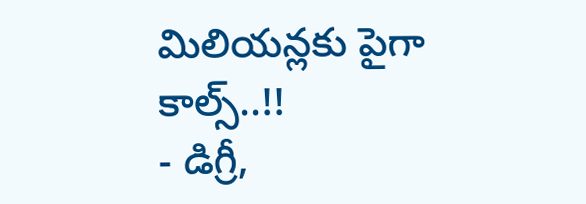మిలియన్లకు పైగా కాల్స్..!!
- డిగ్రీ,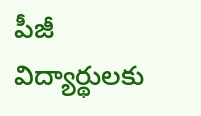పీజీ విద్యార్థులకు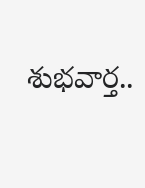శుభవార్త..